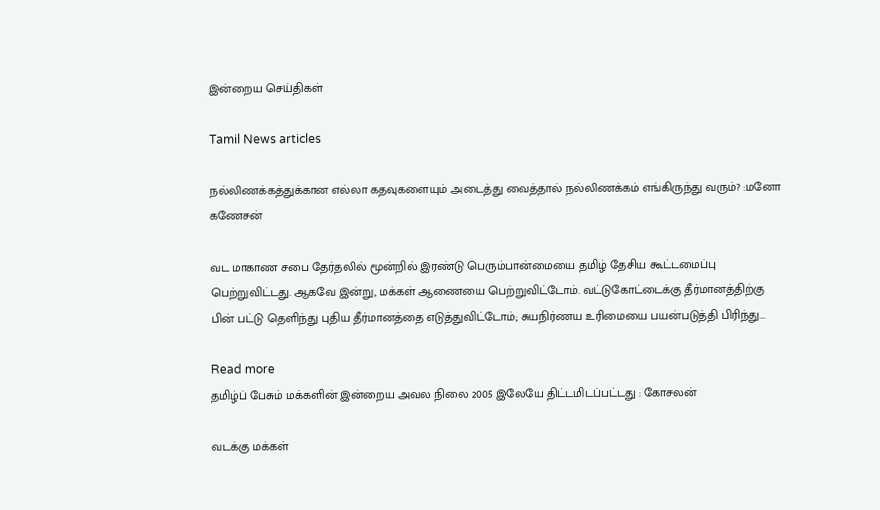இன்றைய செய்திகள்

Tamil News articles

நல்லிணக்கத்துக்கான எல்லா கதவுகளையும் அடைத்து வைத்தால் நல்லிணக்கம் எங்கிருந்து வரும்? :மனோ கணேசன்

வட மாகாண சபை தேர்தலில் மூன்றில் இரண்டு பெரும்பான்மையை தமிழ் தேசிய கூட்டமைப்பு பெற்றுவிட்டது. ஆகவே இன்று, மக்கள் ஆணையை பெற்றுவிட்டோம். வட்டுகோட்டைக்கு தீர்மானத்திற்கு பின் பட்டு தெளிந்து புதிய தீர்மானத்தை எடுத்துவிட்டோம்; சுயநிர்ணய உரிமையை பயன்படுத்தி பிரிந்து...

Read more
தமிழ்ப் பேசும் மக்களின் இன்றைய அவல நிலை 2005 இலேயே திட்டமிடப்பட்டது : கோசலன்

வடக்கு மக்கள்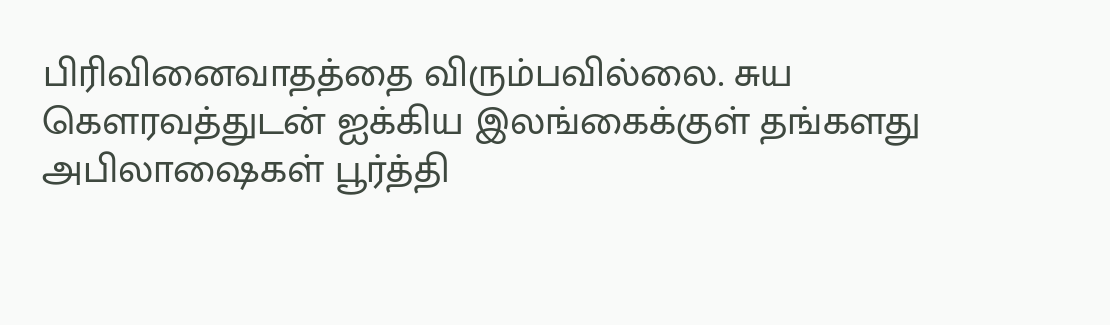பிரிவினைவாதத்தை விரும்பவில்லை. சுய கௌரவத்துடன் ஐக்கிய இலங்கைக்குள் தங்களது அபிலாஷைகள் பூர்த்தி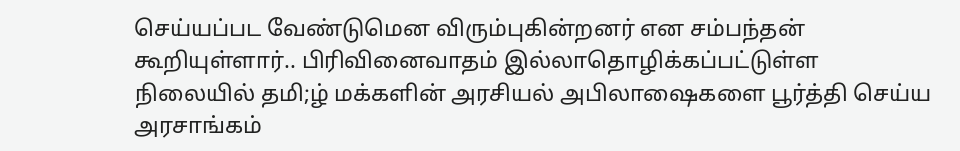செய்யப்பட வேண்டுமென விரும்புகின்றனர் என சம்பந்தன் கூறியுள்ளார்.. பிரிவினைவாதம் இல்லாதொழிக்கப்பட்டுள்ள நிலையில் தமி;ழ் மக்களின் அரசியல் அபிலாஷைகளை பூர்த்தி செய்ய அரசாங்கம்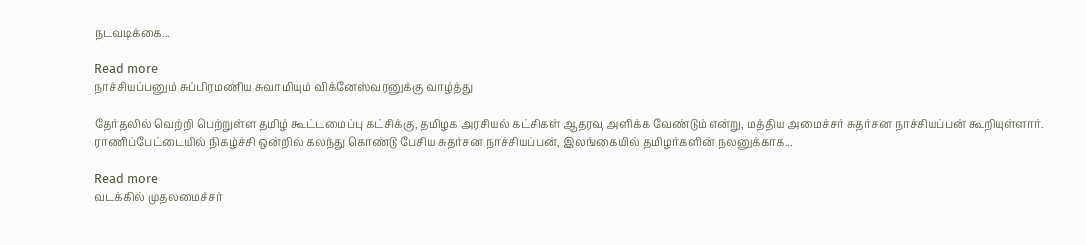நடவடிக்கை...

Read more
நாச்சியப்பனும் சுப்பிரமணிய சுவாமியும் விக்னேஸ்வரனுக்கு வாழ்த்து

தேர்தலில் வெற்றி பெற்றுள்ள தமிழ் கூட்டமைப்பு கட்சிக்கு, தமிழக அரசியல் கட்சிகள் ஆதரவு அளிக்க வேண்டும் என்று, மத்திய அமைச்சர் சுதர்சன நாச்சியப்பன் கூறியுள்ளார். ராணிப்பேட்டையில் நிகழ்ச்சி ஒன்றில் கலந்து கொண்டு பேசிய சுதர்சன நாச்சியப்பன், இலங்கையில் தமிழர்களின் நலனுக்காக...

Read more
வடக்கில் முதலமைச்சர்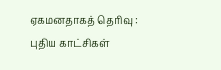ஏகமனதாகத் தெரிவு : புதிய காட்சிகள்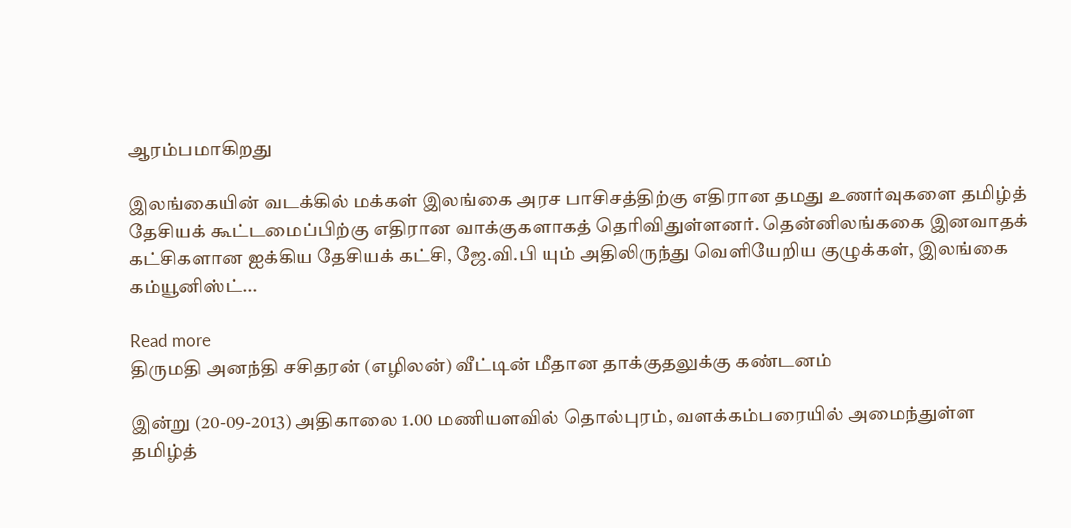ஆரம்பமாகிறது

இலங்கையின் வடக்கில் மக்கள் இலங்கை அரச பாசிசத்திற்கு எதிரான தமது உணர்வுகளை தமிழ்த் தேசியக் கூட்டமைப்பிற்கு எதிரான வாக்குகளாகத் தெரிவிதுள்ளனர். தென்னிலங்ககை இனவாதக் கட்சிகளான ஐக்கிய தேசியக் கட்சி, ஜே.வி.பி யும் அதிலிருந்து வெளியேறிய குழுக்கள், இலங்கை கம்யூனிஸ்ட்...

Read more
திருமதி அனந்தி சசிதரன் (எழிலன்) வீட்டின் மீதான தாக்குதலுக்கு கண்டனம்

இன்று (20-09-2013) அதிகாலை 1.00 மணியளவில் தொல்புரம், வளக்கம்பரையில் அமைந்துள்ள தமிழ்த்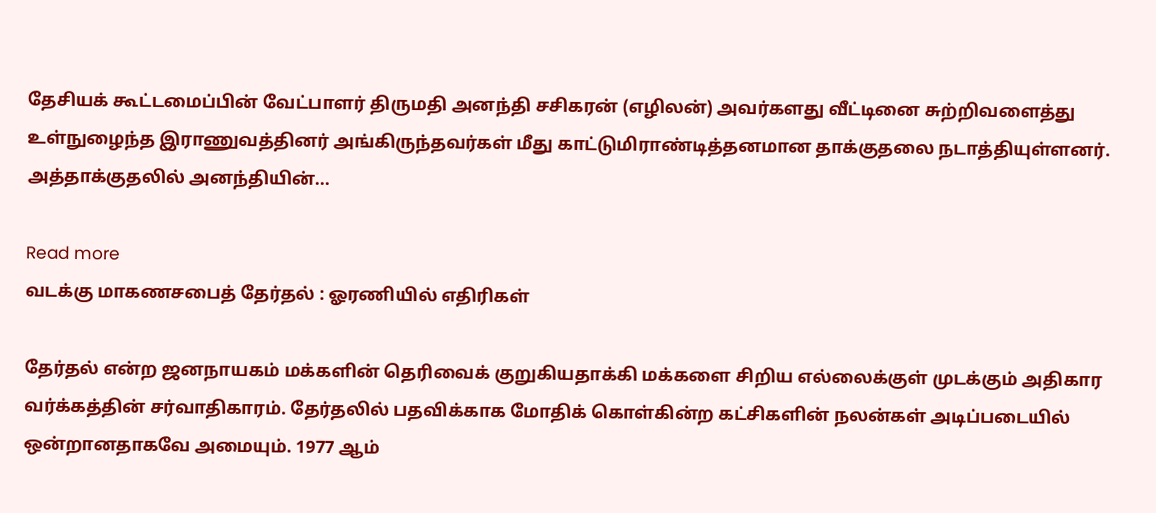தேசியக் கூட்டமைப்பின் வேட்பாளர் திருமதி அனந்தி சசிகரன் (எழிலன்) அவர்களது வீட்டினை சுற்றிவளைத்து உள்நுழைந்த இராணுவத்தினர் அங்கிருந்தவர்கள் மீது காட்டுமிராண்டித்தனமான தாக்குதலை நடாத்தியுள்ளனர். அத்தாக்குதலில் அனந்தியின்...

Read more
வடக்கு மாகணசபைத் தேர்தல் : ஓரணியில் எதிரிகள்

தேர்தல் என்ற ஜனநாயகம் மக்களின் தெரிவைக் குறுகியதாக்கி மக்களை சிறிய எல்லைக்குள் முடக்கும் அதிகார வர்க்கத்தின் சர்வாதிகாரம். தேர்தலில் பதவிக்காக மோதிக் கொள்கின்ற கட்சிகளின் நலன்கள் அடிப்படையில் ஒன்றானதாகவே அமையும். 1977 ஆம்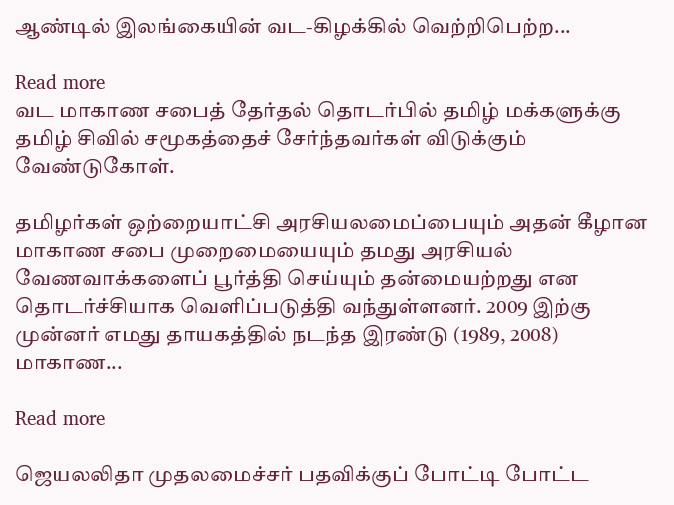ஆண்டில் இலங்கையின் வட-கிழக்கில் வெற்றிபெற்ற...

Read more
வட மாகாண சபைத் தேர்தல் தொடர்பில் தமிழ் மக்களுக்கு தமிழ் சிவில் சமூகத்தைச் சேர்ந்தவர்கள் விடுக்கும் வேண்டுகோள்.

தமிழர்கள் ஒற்றையாட்சி அரசியலமைப்பையும் அதன் கீழான மாகாண சபை முறைமையையும் தமது அரசியல் வேணவாக்களைப் பூர்த்தி செய்யும் தன்மையற்றது என தொடர்ச்சியாக வெளிப்படுத்தி வந்துள்ளனர். 2009 இற்கு முன்னர் எமது தாயகத்தில் நடந்த இரண்டு (1989, 2008) மாகாண...

Read more

ஜெயலலிதா முதலமைச்சர் பதவிக்குப் போட்டி போட்ட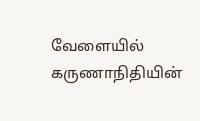வேளையில் கருணாநிதியின்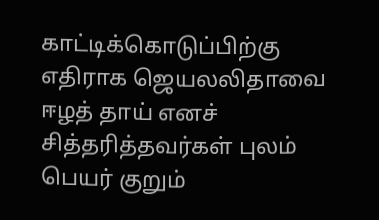காட்டிக்கொடுப்பிற்கு எதிராக ஜெயலலிதாவை ஈழத் தாய் எனச் சித்தரித்தவர்கள் புலம் பெயர் குறும்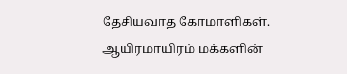தேசியவாத கோமாளிகள். ஆயிரமாயிரம் மக்களின்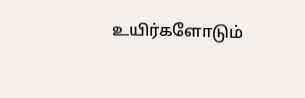உயிர்களோடும்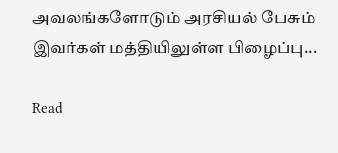அவலங்களோடும் அரசியல் பேசும் இவர்கள் மத்தியிலுள்ள பிழைப்பு...

Read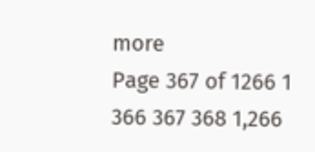more
Page 367 of 1266 1 366 367 368 1,266